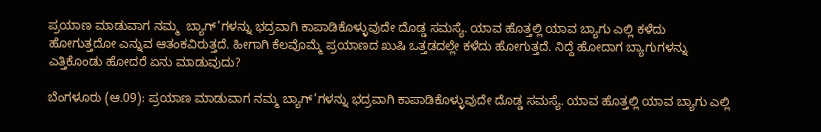ಪ್ರಯಾಣ ಮಾಡುವಾಗ ನಮ್ಮ  ಬ್ಯಾಗ್’ಗಳನ್ನು ಭದ್ರವಾಗಿ ಕಾಪಾಡಿಕೊಳ್ಳುವುದೇ ದೊಡ್ಡ ಸಮಸ್ಯೆ. ಯಾವ ಹೊತ್ತಲ್ಲಿ ಯಾವ ಬ್ಯಾಗು ಎಲ್ಲಿ ಕಳೆದು ಹೋಗುತ್ತದೋ ಎನ್ನುವ ಆತಂಕವಿರುತ್ತದೆ. ಹೀಗಾಗಿ ಕೆಲವೊಮ್ಮೆ ಪ್ರಯಾಣದ ಖುಷಿ ಒತ್ತಡದಲ್ಲೇ ಕಳೆದು ಹೋಗುತ್ತದೆ. ನಿದ್ದೆ ಹೋದಾಗ ಬ್ಯಾಗುಗಳನ್ನು ಎತ್ತಿಕೊಂಡು ಹೋದರೆ ಏನು ಮಾಡುವುದು?

ಬೆಂಗಳೂರು (ಆ.09): ಪ್ರಯಾಣ ಮಾಡುವಾಗ ನಮ್ಮ ಬ್ಯಾಗ್’ಗಳನ್ನು ಭದ್ರವಾಗಿ ಕಾಪಾಡಿಕೊಳ್ಳುವುದೇ ದೊಡ್ಡ ಸಮಸ್ಯೆ. ಯಾವ ಹೊತ್ತಲ್ಲಿ ಯಾವ ಬ್ಯಾಗು ಎಲ್ಲಿ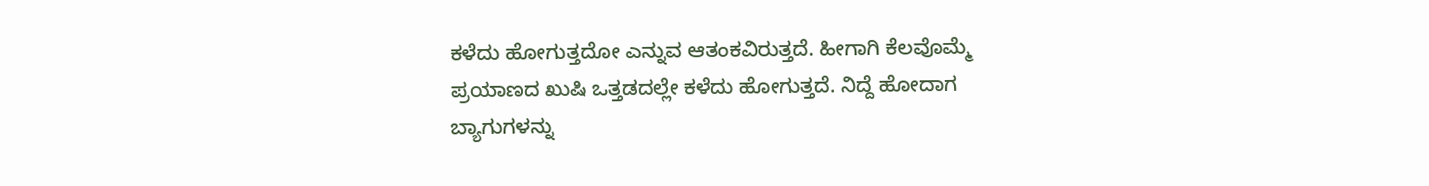ಕಳೆದು ಹೋಗುತ್ತದೋ ಎನ್ನುವ ಆತಂಕವಿರುತ್ತದೆ. ಹೀಗಾಗಿ ಕೆಲವೊಮ್ಮೆ ಪ್ರಯಾಣದ ಖುಷಿ ಒತ್ತಡದಲ್ಲೇ ಕಳೆದು ಹೋಗುತ್ತದೆ. ನಿದ್ದೆ ಹೋದಾಗ ಬ್ಯಾಗುಗಳನ್ನು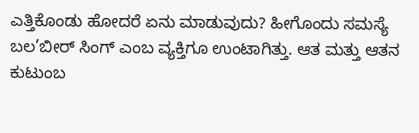ಎತ್ತಿಕೊಂಡು ಹೋದರೆ ಏನು ಮಾಡುವುದು? ಹೀಗೊಂದು ಸಮಸ್ಯೆ ಬಲ’ಬೀರ್ ಸಿಂಗ್ ಎಂಬ ವ್ಯಕ್ತಿಗೂ ಉಂಟಾಗಿತ್ತು. ಆತ ಮತ್ತು ಆತನ ಕುಟುಂಬ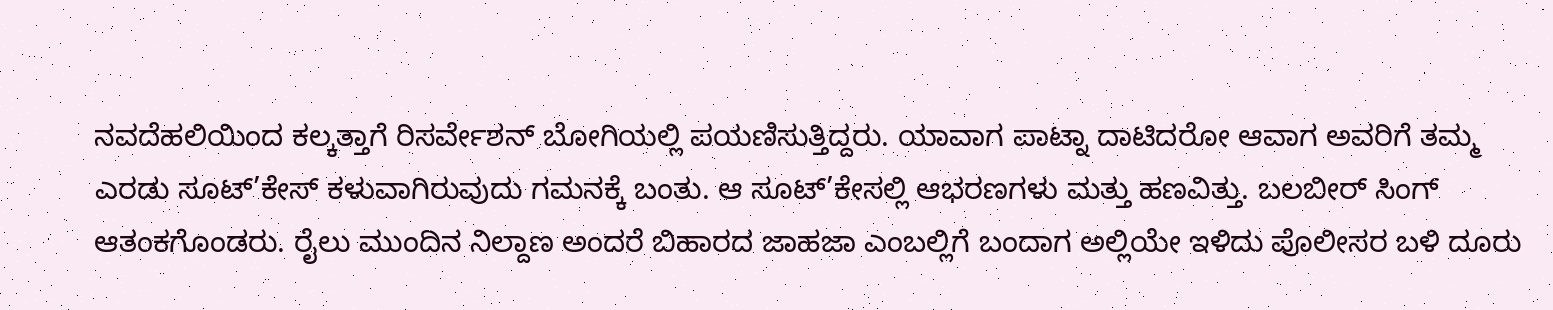ನವದೆಹಲಿಯಿಂದ ಕಲ್ಕತ್ತಾಗೆ ರಿಸರ್ವೇಶನ್ ಬೋಗಿಯಲ್ಲಿ ಪಯಣಿಸುತ್ತಿದ್ದರು. ಯಾವಾಗ ಪಾಟ್ನಾ ದಾಟಿದರೋ ಆವಾಗ ಅವರಿಗೆ ತಮ್ಮ ಎರಡು ಸೂಟ್’ಕೇಸ್ ಕಳುವಾಗಿರುವುದು ಗಮನಕ್ಕೆ ಬಂತು. ಆ ಸೂಟ್’ಕೇಸಲ್ಲಿ ಆಭರಣಗಳು ಮತ್ತು ಹಣವಿತ್ತು. ಬಲಬೀರ್ ಸಿಂಗ್ ಆತಂಕಗೊಂಡರು. ರೈಲು ಮುಂದಿನ ನಿಲ್ದಾಣ ಅಂದರೆ ಬಿಹಾರದ ಜಾಹಜಾ ಎಂಬಲ್ಲಿಗೆ ಬಂದಾಗ ಅಲ್ಲಿಯೇ ಇಳಿದು ಪೊಲೀಸರ ಬಳಿ ದೂರು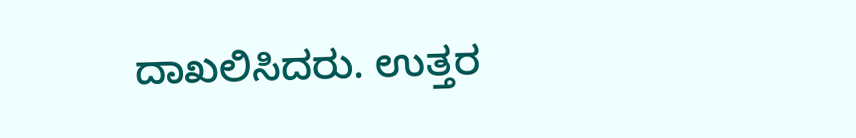ದಾಖಲಿಸಿದರು. ಉತ್ತರ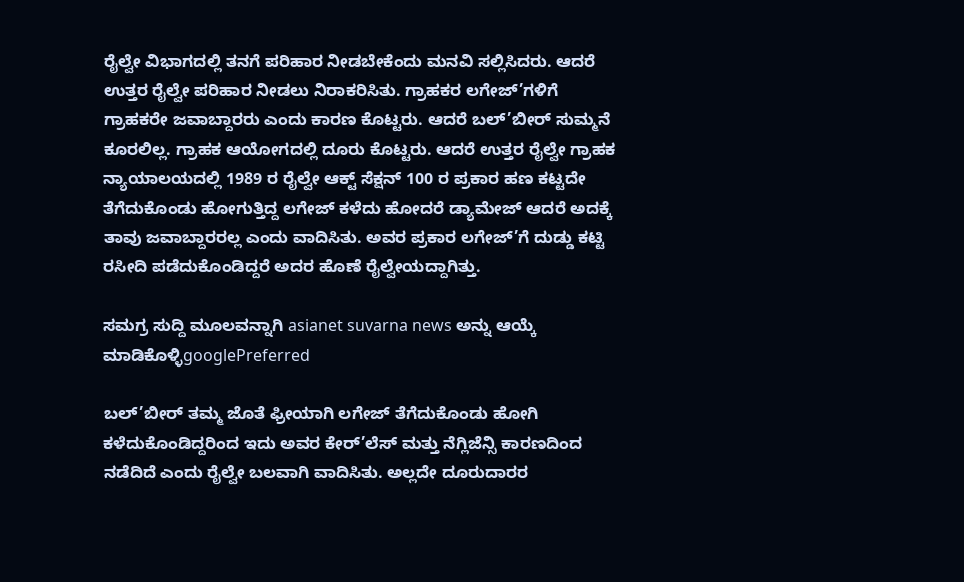ರೈಲ್ವೇ ವಿಭಾಗದಲ್ಲಿ ತನಗೆ ಪರಿಹಾರ ನೀಡಬೇಕೆಂದು ಮನವಿ ಸಲ್ಲಿಸಿದರು. ಆದರೆ ಉತ್ತರ ರೈಲ್ವೇ ಪರಿಹಾರ ನೀಡಲು ನಿರಾಕರಿಸಿತು. ಗ್ರಾಹಕರ ಲಗೇಜ್’ಗಳಿಗೆ ಗ್ರಾಹಕರೇ ಜವಾಬ್ದಾರರು ಎಂದು ಕಾರಣ ಕೊಟ್ಟರು. ಆದರೆ ಬಲ್’ಬೀರ್ ಸುಮ್ಮನೆ ಕೂರಲಿಲ್ಲ. ಗ್ರಾಹಕ ಆಯೋಗದಲ್ಲಿ ದೂರು ಕೊಟ್ಟರು. ಆದರೆ ಉತ್ತರ ರೈಲ್ವೇ ಗ್ರಾಹಕ ನ್ಯಾಯಾಲಯದಲ್ಲಿ 1989 ರ ರೈಲ್ವೇ ಆಕ್ಟ್ ಸೆಕ್ಷನ್ 100 ರ ಪ್ರಕಾರ ಹಣ ಕಟ್ಟದೇ ತೆಗೆದುಕೊಂಡು ಹೋಗುತ್ತಿದ್ದ ಲಗೇಜ್ ಕಳೆದು ಹೋದರೆ ಡ್ಯಾಮೇಜ್ ಆದರೆ ಅದಕ್ಕೆ ತಾವು ಜವಾಬ್ದಾರರಲ್ಲ ಎಂದು ವಾದಿಸಿತು. ಅವರ ಪ್ರಕಾರ ಲಗೇಜ್’ಗೆ ದುಡ್ಡು ಕಟ್ಟಿ ರಸೀದಿ ಪಡೆದುಕೊಂಡಿದ್ದರೆ ಅದರ ಹೊಣೆ ರೈಲ್ವೇಯದ್ದಾಗಿತ್ತು.

ಸಮಗ್ರ ಸುದ್ದಿ ಮೂಲವನ್ನಾಗಿ asianet suvarna news ಅನ್ನು ಆಯ್ಕೆ ಮಾಡಿಕೊಳ್ಳಿgooglePreferred

ಬಲ್’ಬೀರ್ ತಮ್ಮ ಜೊತೆ ಫ್ರೀಯಾಗಿ ಲಗೇಜ್ ತೆಗೆದುಕೊಂಡು ಹೋಗಿ ಕಳೆದುಕೊಂಡಿದ್ದರಿಂದ ಇದು ಅವರ ಕೇರ್’ಲೆಸ್ ಮತ್ತು ನೆಗ್ಲಿಜೆನ್ಸಿ ಕಾರಣದಿಂದ ನಡೆದಿದೆ ಎಂದು ರೈಲ್ವೇ ಬಲವಾಗಿ ವಾದಿಸಿತು. ಅಲ್ಲದೇ ದೂರುದಾರರ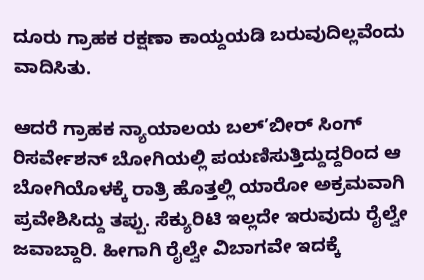ದೂರು ಗ್ರಾಹಕ ರಕ್ಷಣಾ ಕಾಯ್ದಯಡಿ ಬರುವುದಿಲ್ಲವೆಂದು ವಾದಿಸಿತು.

ಆದರೆ ಗ್ರಾಹಕ ನ್ಯಾಯಾಲಯ ಬಲ್’ಬೀರ್ ಸಿಂಗ್ ರಿಸರ್ವೇಶನ್ ಬೋಗಿಯಲ್ಲಿ ಪಯಣಿಸುತ್ತಿದ್ದುದ್ದರಿಂದ ಆ ಬೋಗಿಯೊಳಕ್ಕೆ ರಾತ್ರಿ ಹೊತ್ತಲ್ಲಿ ಯಾರೋ ಅಕ್ರಮವಾಗಿ ಪ್ರವೇಶಿಸಿದ್ದು ತಪ್ಪು. ಸೆಕ್ಯುರಿಟಿ ಇಲ್ಲದೇ ಇರುವುದು ರೈಲ್ವೇ ಜವಾಬ್ದಾರಿ. ಹೀಗಾಗಿ ರೈಲ್ವೇ ವಿಬಾಗವೇ ಇದಕ್ಕೆ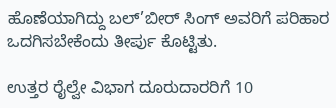ಹೊಣೆಯಾಗಿದ್ದು ಬಲ್’ಬೀರ್ ಸಿಂಗ್ ಅವರಿಗೆ ಪರಿಹಾರ ಒದಗಿಸಬೇಕೆಂದು ತೀರ್ಪು ಕೊಟ್ಟಿತು.

ಉತ್ತರ ರೈಲ್ವೇ ವಿಭಾಗ ದೂರುದಾರರಿಗೆ 10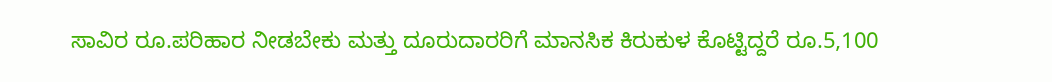ಸಾವಿರ ರೂ.ಪರಿಹಾರ ನೀಡಬೇಕು ಮತ್ತು ದೂರುದಾರರಿಗೆ ಮಾನಸಿಕ ಕಿರುಕುಳ ಕೊಟ್ಟಿದ್ದರೆ ರೂ.5,100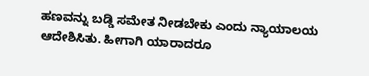ಹಣವನ್ನು ಬಡ್ಡಿ ಸಮೇತ ನೀಡಬೇಕು ಎಂದು ನ್ಯಾಯಾಲಯ ಆದೇಶಿಸಿತು. ಹೀಗಾಗಿ ಯಾರಾದರೂ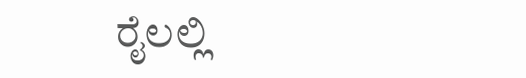ರೈಲಲ್ಲಿ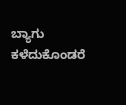ಬ್ಯಾಗು ಕಳೆದುಕೊಂಡರೆ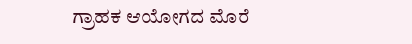ಗ್ರಾಹಕ ಆಯೋಗದ ಮೊರೆ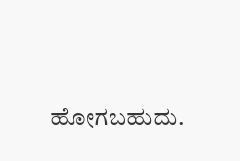ಹೋಗಬಹುದು.